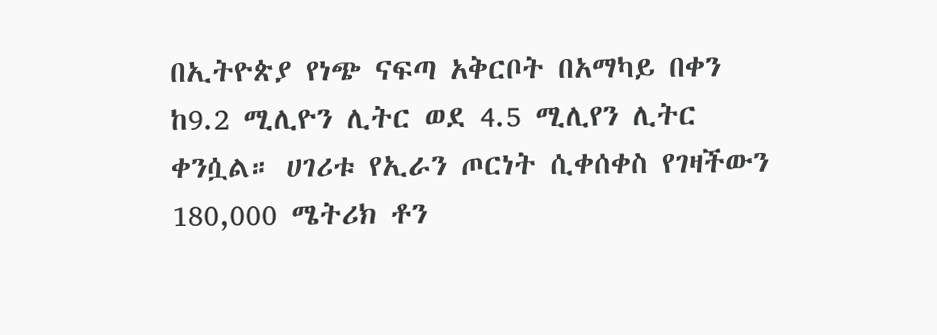በኢትዮጵያ የነጭ ናፍጣ አቅርቦት በአማካይ በቀን ከ9.2 ሚሊዮን ሊትር ወደ 4.5 ሚሊየን ሊትር ቀንሷል። ሀገሪቱ የኢራን ጦርነት ሲቀሰቀስ የገዛችውን 180,000 ሜትሪክ ቶን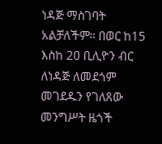ነዳጅ ማስገባት አልቻለችም። በወር ከ15 እስከ 20 ቢሊዮን ብር ለነዳጅ ለመደጎም መገደዱን የገለጸው መንግሥት ዜጎች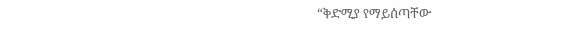“ቅድሚያ የማይሰጣቸው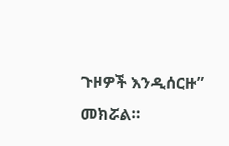ጉዞዎች እንዲሰርዙ” መክሯል።